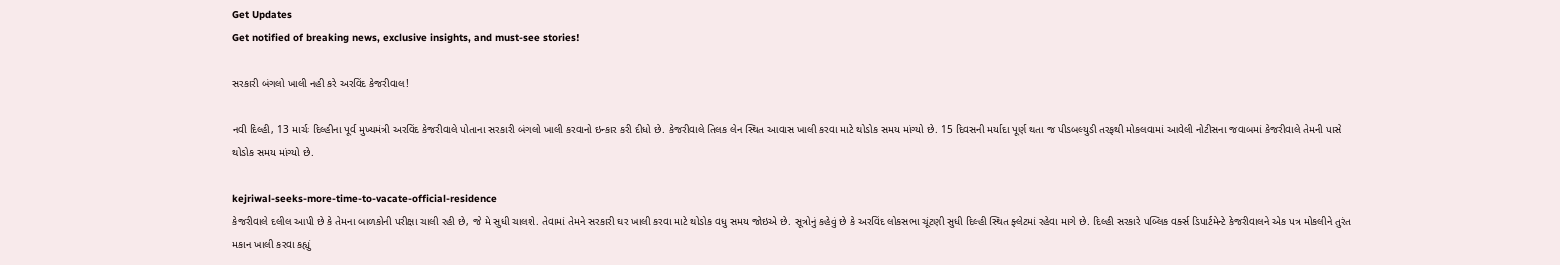Get Updates
Get notified of breaking news, exclusive insights, and must-see stories!

સરકારી બંગલો ખાલી નહી કરે અરવિંદ કેજરીવાલ!

નવી દિલ્હી, 13 માર્ચઃ દિલ્હીના પૂર્વ મુખ્યમંત્રી અરવિંદ કેજરીવાલે પોતાના સરકારી બંગલો ખાલી કરવાનો ઇન્કાર કરી દીધો છે. કેજરીવાલે તિલક લેન સ્થિત આવાસ ખાલી કરવા માટે થોડોક સમય માંગ્યો છે. 15 દિવસની મર્યાદા પૂર્ણ થતા જ પીડબલ્યુડી તરફથી મોકલવામાં આવેલી નોટીસના જવાબમાં કેજરીવાલે તેમની પાસે થોડોક સમય માંગ્યો છે.

kejriwal-seeks-more-time-to-vacate-official-residence
કેજરીવાલે દલીલ આપી છે કે તેમના બાળકોની પરીક્ષા ચાલી રહી છે, જે મે સુધી ચાલશે. તેવામાં તેમને સરકારી ઘર ખાલી કરવા માટે થોડોક વધુ સમય જોઇએ છે. સૂત્રોનું કહેવું છે કે અરવિંદ લોકસભા ચૂંટણી સુધી દિલ્હી સ્થિત ફ્લેટમાં રહેવા માગે છે. દિલ્હી સરકારે પબ્લિક વર્ક્સ ડિપાર્ટમેન્ટે કેજરીવાલને એક પત્ર મોકલીને તુરંત મકાન ખાલી કરવા કહ્યું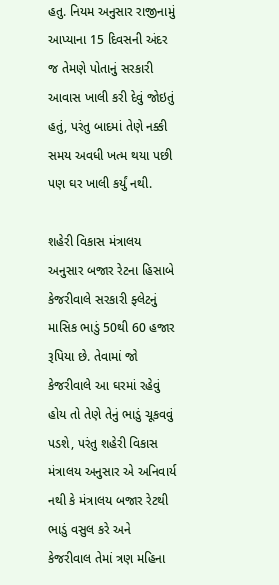હતુ. નિયમ અનુસાર રાજીનામું આપ્યાના 15 દિવસની અંદર જ તેમણે પોતાનું સરકારી આવાસ ખાલી કરી દેવું જોઇતું હતું, પરંતુ બાદમાં તેણે નક્કી સમય અવધી ખત્મ થયા પછી પણ ઘર ખાલી કર્યું નથી.

શહેરી વિકાસ મંત્રાલય અનુસાર બજાર રેટના હિસાબે કેજરીવાલે સરકારી ફ્લેટનું માસિક ભાડું 50થી 60 હજાર રૂપિયા છે. તેવામાં જો કેજરીવાલે આ ઘરમાં રહેવું હોય તો તેણે તેનું ભાડું ચૂકવવું પડશે, પરંતુ શહેરી વિકાસ મંત્રાલય અનુસાર એ અનિવાર્ય નથી કે મંત્રાલય બજાર રેટથી ભાડું વસુલ કરે અને કેજરીવાલ તેમાં ત્રણ મહિના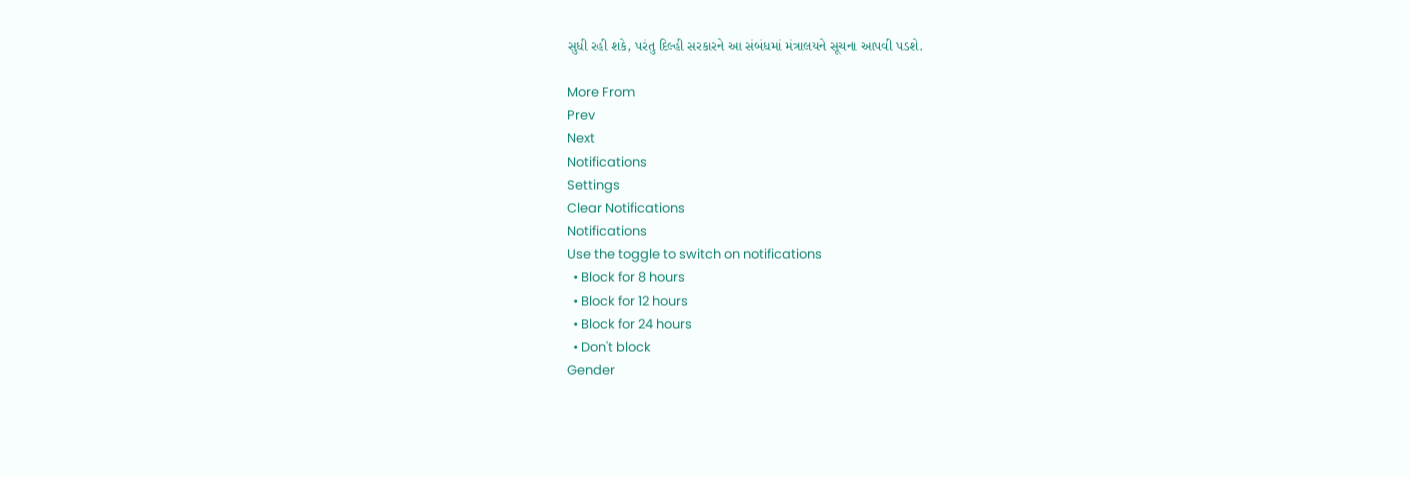સુધી રહી શકે, પરંતુ દિલ્હી સરકારને આ સંબંધમાં મંત્રાલયને સૂચના આપવી પડશે.

More From
Prev
Next
Notifications
Settings
Clear Notifications
Notifications
Use the toggle to switch on notifications
  • Block for 8 hours
  • Block for 12 hours
  • Block for 24 hours
  • Don't block
Gender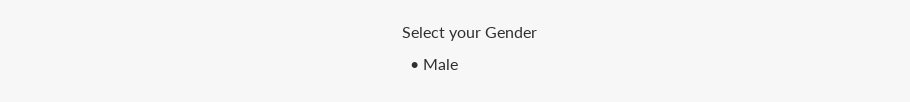Select your Gender
  • Male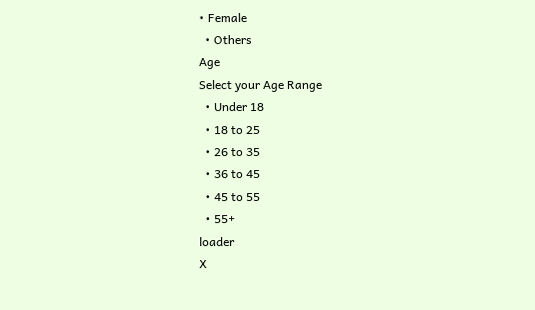• Female
  • Others
Age
Select your Age Range
  • Under 18
  • 18 to 25
  • 26 to 35
  • 36 to 45
  • 45 to 55
  • 55+
loader
X